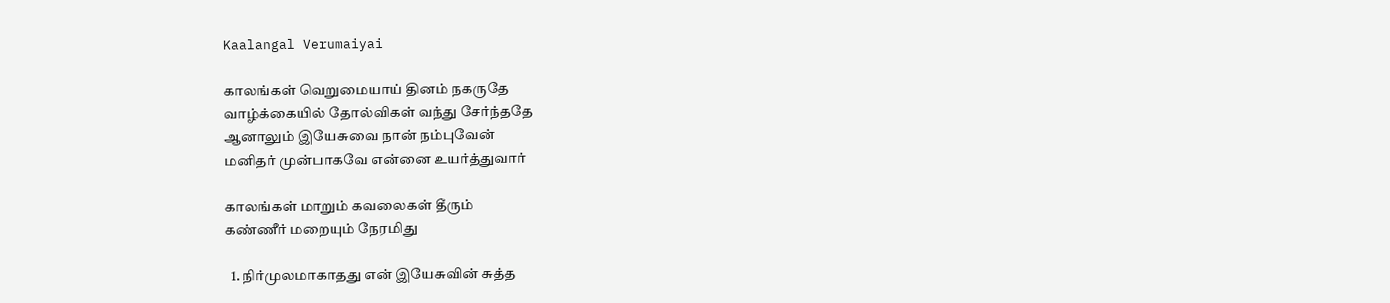Kaalangal Verumaiyai

காலங்கள் வெறுமையாய் தினம் நகருதே
வாழ்க்கையில் தோல்விகள் வந்து சேர்ந்ததே
ஆனாலும் இயேசுவை நான் நம்புவேன்
மனிதர் முன்பாகவே என்னை உயர்த்துவார்

காலங்கள் மாறும் கவலைகள் தீரும்
கண்ணீர் மறையும் நேரமிது

  1. நிர்முலமாகாதது என் இயேசுவின் சுத்த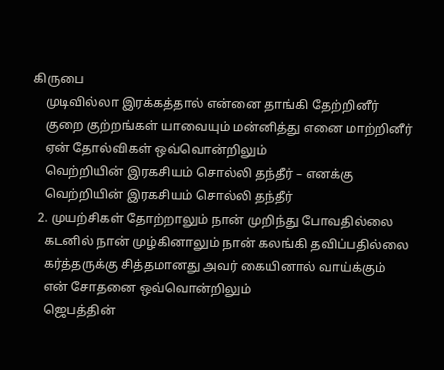கிருபை
    முடிவில்லா இரக்கத்தால் என்னை தாங்கி தேற்றினீர்
    குறை குற்றங்கள் யாவையும் மன்னித்து எனை மாற்றினீர்
    ஏன் தோல்விகள் ஒவ்வொன்றிலும்
    வெற்றியின் இரகசியம் சொல்லி தந்தீர் – எனக்கு
    வெற்றியின் இரகசியம் சொல்லி தந்தீர்
  2. முயற்சிகள் தோற்றாலும் நான் முறிந்து போவதில்லை
    கடனில் நான் முழ்கினாலும் நான் கலங்கி தவிப்பதில்லை
    கர்த்தருக்கு சித்தமானது அவர் கையினால் வாய்க்கும்
    என் சோதனை ஒவ்வொன்றிலும்
    ஜெபத்தின்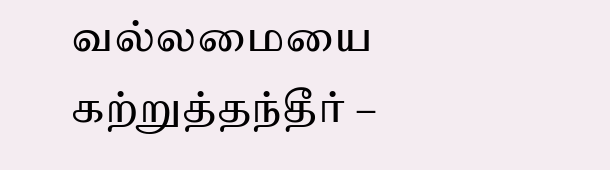வல்லமையை கற்றுத்தந்தீர் –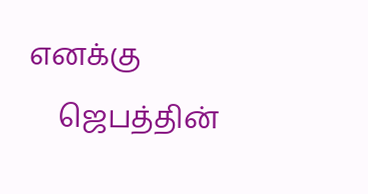எனக்கு
    ஜெபத்தின்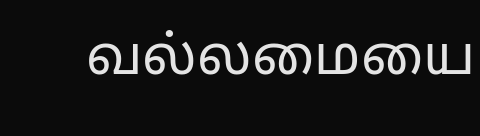வல்லமையை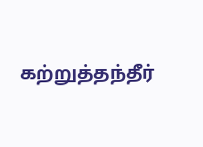கற்றுத்தந்தீர்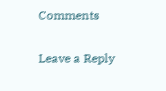Comments

Leave a Reply